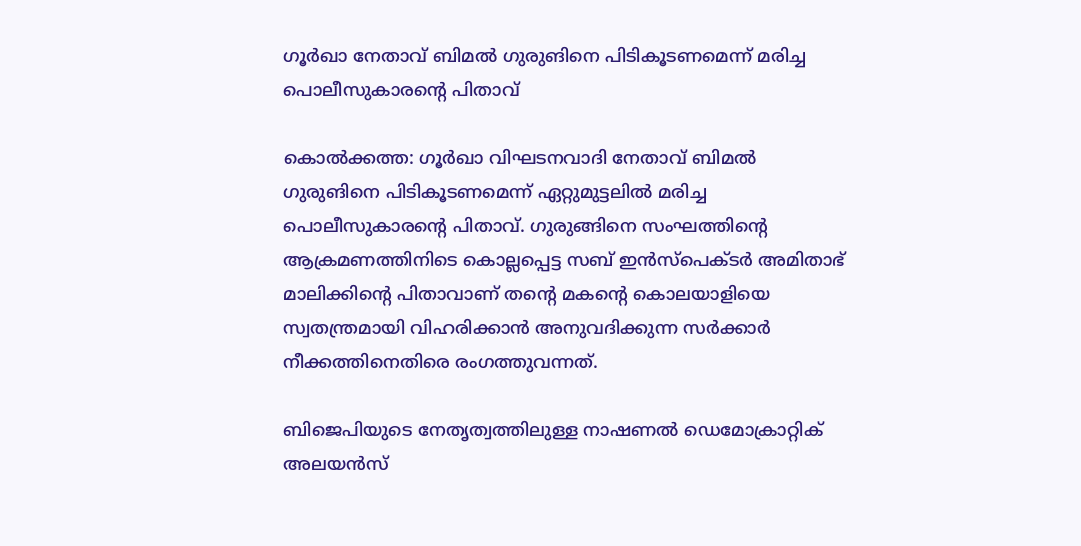ഗൂർഖാ നേതാവ് ബിമൽ ഗുരുങിനെ പിടികൂടണമെന്ന് മരിച്ച പൊലീസുകാരന്റെ പിതാവ്

കൊൽക്കത്ത: ഗൂർഖാ വിഘടനവാദി നേതാവ് ബിമൽ ഗുരുങിനെ പിടികൂടണമെന്ന് ഏറ്റുമുട്ടലിൽ മരിച്ച പൊലീസുകാരന്റെ പിതാവ്. ഗുരുങ്ങിനെ സംഘത്തിന്റെ ആക്രമണത്തിനിടെ കൊല്ലപ്പെട്ട സബ് ഇൻസ്പെക്ടർ അമിതാഭ് മാലിക്കിന്റെ പിതാവാണ് തന്റെ മകന്റെ കൊലയാളിയെ സ്വതന്ത്രമായി വിഹരിക്കാൻ അനുവദിക്കുന്ന സർക്കാർ നീക്കത്തിനെതിരെ രംഗത്തുവന്നത്.

ബിജെപിയുടെ നേതൃത്വത്തിലുള്ള നാഷണൽ ഡെമോക്രാറ്റിക് അലയൻസ്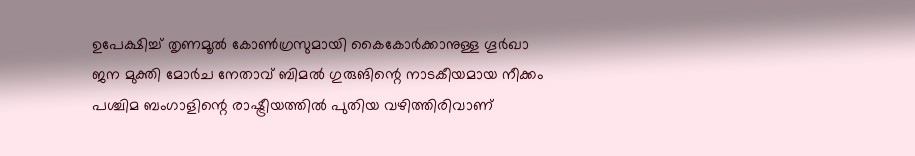ഉപേക്ഷിച്ച് തൃണമൂൽ കോൺഗ്രസുമായി കൈകോർക്കാനുള്ള ഗൂർഖാ ജന മുക്തി മോർച നേതാവ് ബിമൽ ഗുരുങിന്റെ നാടകീയമായ നീക്കം പശ്ചിമ ബംഗാളിന്റെ രാഷ്ട്രീയത്തിൽ പുതിയ വഴിത്തിരിവാണ്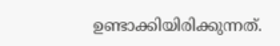ഉണ്ടാക്കിയിരിക്കുന്നത്.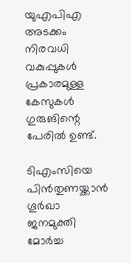യുഎപി‌എ അടക്കം നിരവധി വകുപ്പുകൾ പ്രകാരമുള്ള കേസുകൾ ഗുരുങിന്റെ പേരിൽ ഉണ്ട്.

ടിഎംസിയെ പിൻതുണയ്ക്കാൻ ഗൂർഖാ ജനമുക്തി മോർച്ച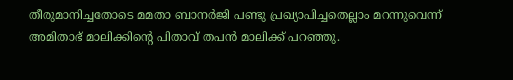തീരുമാനിച്ചതോടെ മമതാ ബാനർജി പണ്ടു പ്രഖ്യാപിച്ചതെല്ലാം മറന്നുവെന്ന് അമിതാഭ് മാലിക്കിന്റെ പിതാവ് തപൻ മാലിക്ക് പറഞ്ഞു.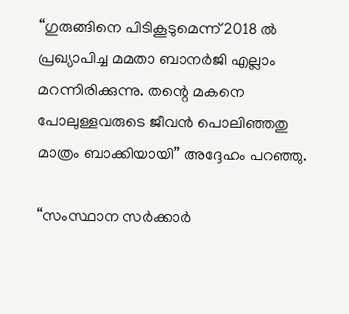“ഗുരുങ്ങിനെ പിടികൂടുമെന്ന് 2018 ൽ പ്രഖ്യാപിച്ച മമതാ ബാനർജി എല്ലാം മറന്നിരിക്കുന്നു. തന്റെ മകനെ പോലുള്ളവരുടെ ജീവൻ പൊലിഞ്ഞതു മാത്രം ബാക്കിയായി” അദ്ദേഹം പറഞ്ഞു.

“സംസ്ഥാന സർക്കാർ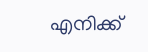എനിക്ക്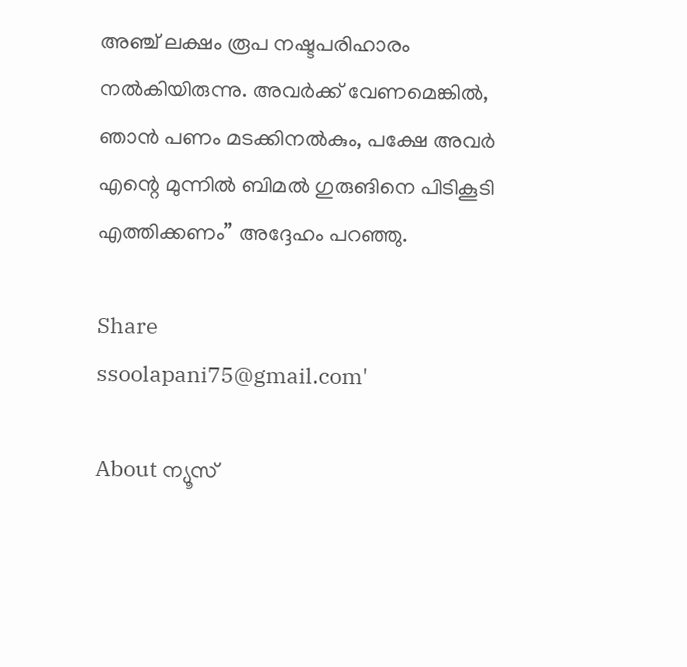അഞ്ച് ലക്ഷം രൂപ നഷ്ടപരിഹാരം നൽകിയിരുന്നു. അവർക്ക് വേണമെങ്കിൽ, ഞാൻ പണം മടക്കിനൽകും, പക്ഷേ അവർ എന്റെ മുന്നിൽ ബിമൽ ഗുരുങിനെ പിടികൂടി എത്തിക്കണം” അദ്ദേഹം പറഞ്ഞു.

Share
ssoolapani75@gmail.com'

About ന്യൂസ്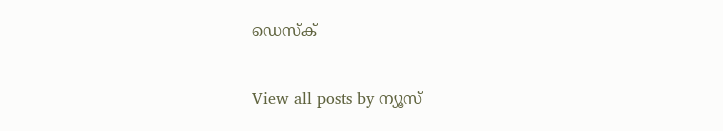ഡെസ്ക്

View all posts by ന്യൂസ്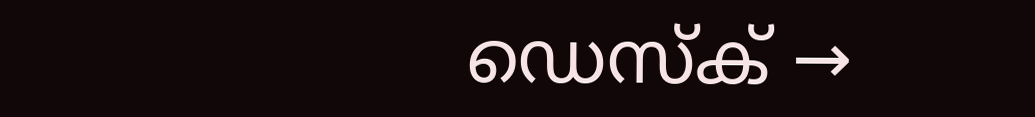ഡെസ്ക് →